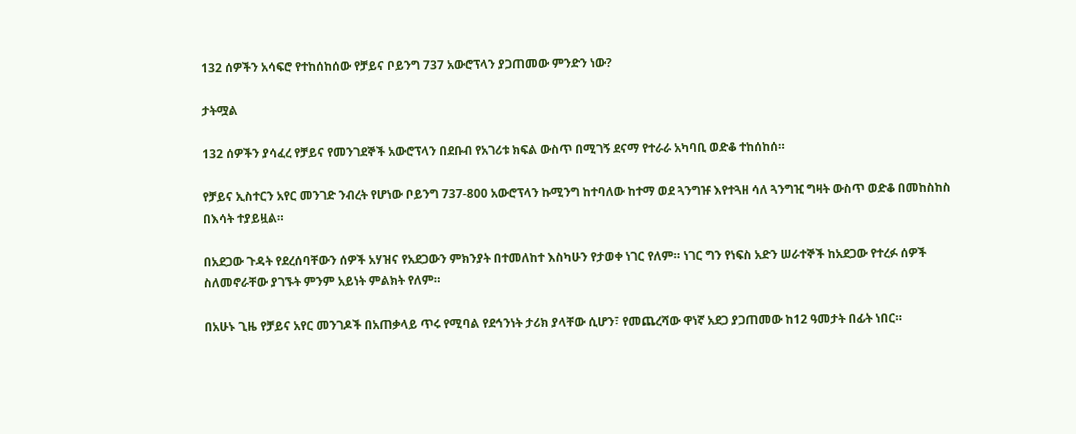132 ሰዎችን አሳፍሮ የተከሰከሰው የቻይና ቦይንግ 737 አውሮፕላን ያጋጠመው ምንድን ነው?

ታትሟል

132 ሰዎችን ያሳፈረ የቻይና የመንገደኞች አውሮፕላን በደቡብ የአገሪቱ ክፍል ውስጥ በሚገኝ ደናማ የተራራ አካባቢ ወድቆ ተከሰከሰ።

የቻይና ኢስተርን አየር መንገድ ንብረት የሆነው ቦይንግ 737-800 አውሮፕላን ኩሚንግ ከተባለው ከተማ ወደ ጓንግዡ እየተጓዘ ሳለ ጓንግዢ ግዛት ውስጥ ወድቆ በመከስከስ በእሳት ተያይዟል።

በአደጋው ጉዳት የደረሰባቸውን ሰዎች አሃዝና የአደጋውን ምክንያት በተመለከተ እስካሁን የታወቀ ነገር የለም። ነገር ግን የነፍስ አድን ሠራተኞች ከአደጋው የተረፉ ሰዎች ስለመኖራቸው ያገኙት ምንም አይነት ምልክት የለም።

በአሁኑ ጊዜ የቻይና አየር መንገዶች በአጠቃላይ ጥሩ የሚባል የደኅንነት ታሪክ ያላቸው ሲሆን፣ የመጨረሻው ዋነኛ አደጋ ያጋጠመው ከ12 ዓመታት በፊት ነበር።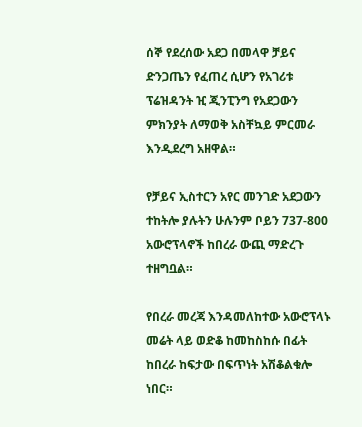ሰኞ የደረሰው አደጋ በመላዋ ቻይና ድንጋጤን የፈጠረ ሲሆን የአገሪቱ ፕሬዝዳንት ዢ ጂንፒንግ የአደጋውን ምክንያት ለማወቅ አስቸኳይ ምርመራ እንዲደረግ አዘዋል።

የቻይና ኢስተርን አየር መንገድ አደጋውን ተከትሎ ያሉትን ሁሉንም ቦይን 737-800 አውሮፕላኖች ከበረራ ውጪ ማድረጉ ተዘግቧል።

የበረራ መረጃ እንዳመለከተው አውሮፕላኑ መሬት ላይ ወድቆ ከመከስከሱ በፊት ከበረራ ከፍታው በፍጥነት አሽቆልቁሎ ነበር።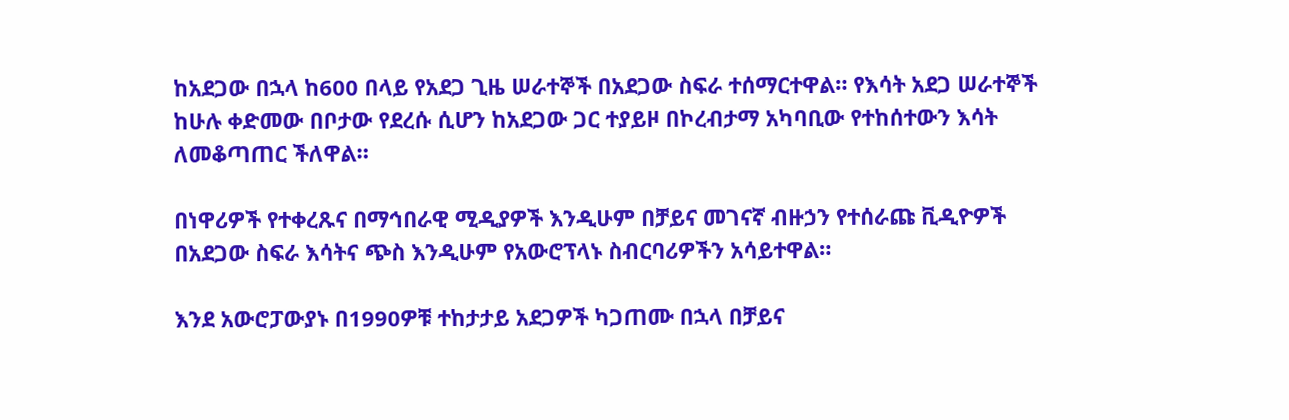ከአደጋው በኋላ ከ600 በላይ የአደጋ ጊዜ ሠራተኞች በአደጋው ስፍራ ተሰማርተዋል። የእሳት አደጋ ሠራተኞች ከሁሉ ቀድመው በቦታው የደረሱ ሲሆን ከአደጋው ጋር ተያይዞ በኮረብታማ አካባቢው የተከሰተውን እሳት ለመቆጣጠር ችለዋል።

በነዋሪዎች የተቀረጹና በማኅበራዊ ሚዲያዎች እንዲሁም በቻይና መገናኛ ብዙኃን የተሰራጩ ቪዲዮዎች በአደጋው ስፍራ እሳትና ጭስ እንዲሁም የአውሮፕላኑ ስብርባሪዎችን አሳይተዋል።

እንደ አውሮፓውያኑ በ1990ዎቹ ተከታታይ አደጋዎች ካጋጠሙ በኋላ በቻይና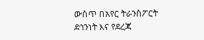ውስጥ በአየር ትራንስፖርት ደኅንነት እና የደረጃ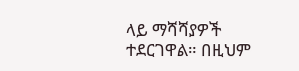ላይ ማሻሻያዎች ተደርገዋል። በዚህም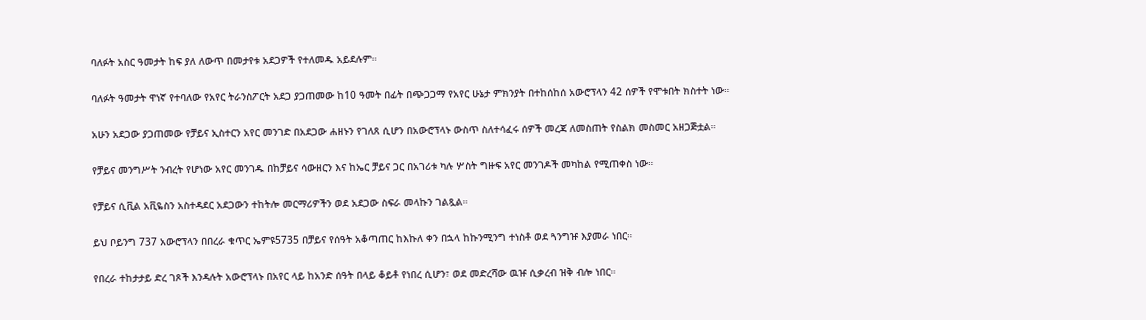ባለፉት አስር ዓመታት ከፍ ያለ ለውጥ በመታየቱ አደጋዎች የተለመዱ አይደሉም።

ባለፉት ዓመታት ዋነኛ የተባለው የአየር ትራንስፖርት አደጋ ያጋጠመው ከ10 ዓመት በፊት በጭጋጋማ የአየር ሁኔታ ምክንያት በተከሰከሰ አውሮፕላን 42 ሰዎች የሞቱበት ክስተት ነው።

አሁን አደጋው ያጋጠመው የቻይና ኢስተርን አየር መንገድ በአደጋው ሐዘኑን የገለጸ ሲሆን በአውሮፕላኑ ውስጥ ስለተሳፈሩ ሰዎች መረጃ ለመስጠት የስልክ መስመር አዘጋጅቷል።

የቻይና መንግሥት ንብረት የሆነው አየር መንገዱ በከቻይና ሳውዘርን እና ከኤር ቻይና ጋር በአገሪቱ ካሉ ሦስት ግዙፍ አየር መንገዶች መካከል የሚጠቀስ ነው።

የቻይና ሲቪል አቪዬስን አስተዳደር አደጋውን ተከትሎ መርማሪዎችን ወደ አደጋው ስፍራ መላኩን ገልጿል።

ይህ ቦይንግ 737 አውሮፕላን በበረራ ቁጥር ኤምዩ5735 በቻይና የሰዓት አቆጣጠር ከእኩለ ቀን በኋላ ከኩንሚንግ ተነስቶ ወደ ጓንግዡ እያመራ ነበር።

የበረራ ተከታታይ ድረ ገጾች እንዳሉት አውሮፕላኑ በአየር ላይ ከአንድ ሰዓት በላይ ቆይቶ የነበረ ሲሆን፣ ወደ መድረሻው ዉዡ ሲቃረብ ዝቅ ብሎ ነበር።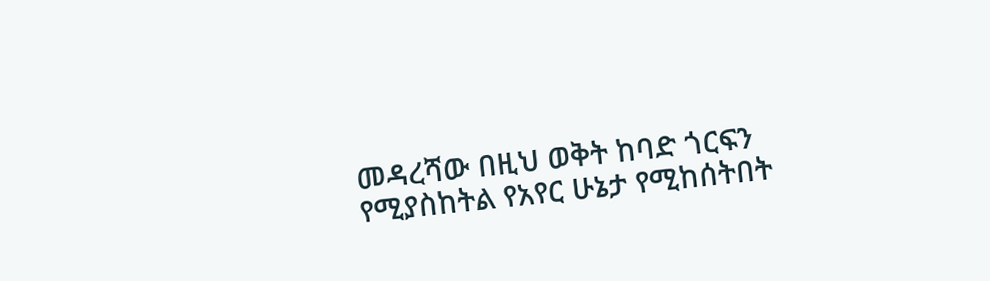መዳረሻው በዚህ ወቅት ከባድ ጎርፍን የሚያስከትል የአየር ሁኔታ የሚከሰትበት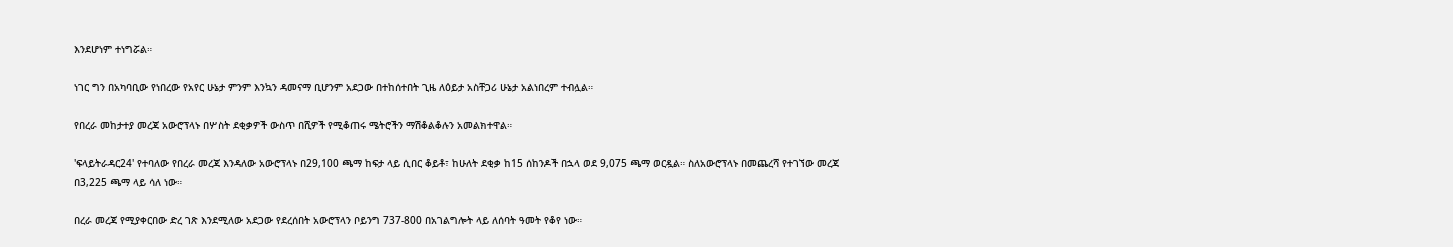እንደሆነም ተነግሯል።

ነገር ግን በአካባቢው የነበረው የአየር ሁኔታ ምንም እንኳን ዳመናማ ቢሆንም አደጋው በተከሰተበት ጊዜ ለዕይታ አስቸጋሪ ሁኔታ አልነበረም ተብሏል።

የበረራ መከታተያ መረጃ አውሮፕላኑ በሦስት ደቂቃዎች ውስጥ በሺዎች የሚቆጠሩ ሜትሮችን ማሽቆልቆሉን አመልክተዋል።

'ፍላይትራዳር24' የተባለው የበረራ መረጃ እንዳለው አውሮፕላኑ በ29,100 ጫማ ከፍታ ላይ ሲበር ቆይቶ፣ ከሁለት ደቂቃ ከ15 ሰከንዶች በኋላ ወደ 9,075 ጫማ ወርዷል። ስለአውሮፕላኑ በመጨረሻ የተገኘው መረጃ በ3,225 ጫማ ላይ ሳለ ነው።

በረራ መረጃ የሚያቀርበው ድረ ገጽ እንደሚለው አደጋው የደረሰበት አውሮፕላን ቦይንግ 737-800 በአገልግሎት ላይ ለሰባት ዓመት የቆየ ነው።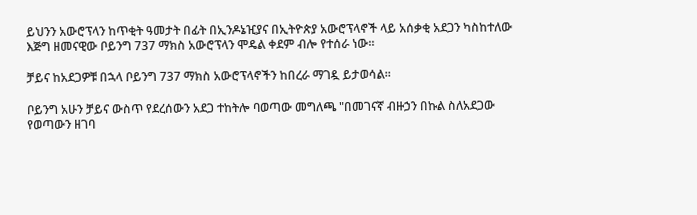ይህንን አውሮፕላን ከጥቂት ዓመታት በፊት በኢንዶኔዢያና በኢትዮጵያ አውሮፕላኖች ላይ አሰቃቂ አደጋን ካስከተለው እጅግ ዘመናዊው ቦይንግ 737 ማክስ አውሮፕላን ሞዴል ቀደም ብሎ የተሰራ ነው።

ቻይና ከአደጋዎቹ በኋላ ቦይንግ 737 ማክስ አውሮፕላኖችን ከበረራ ማገዷ ይታወሳል።

ቦይንግ አሁን ቻይና ውስጥ የደረሰውን አደጋ ተከትሎ ባወጣው መግለጫ "በመገናኛ ብዙኃን በኩል ስለአደጋው የወጣውን ዘገባ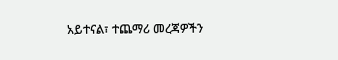አይተናል፣ ተጨማሪ መረጃዎችን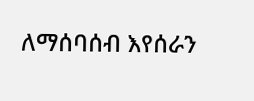ለማሰባሰብ እየሰራን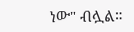ነው" ብሏል።